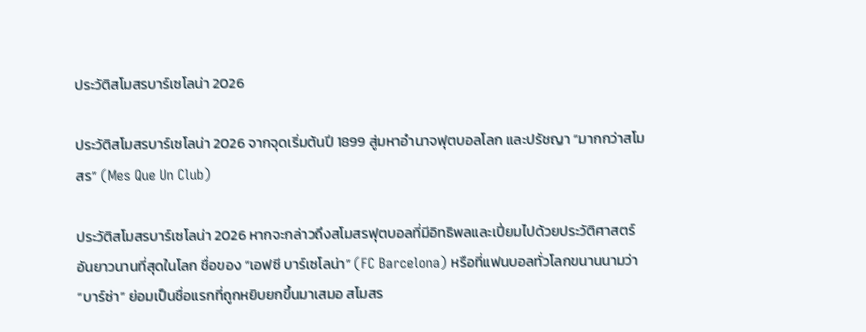ประวัติสโมสรบาร์เซโลน่า 2026

ประวัติสโมสรบาร์เซโลน่า 2026 จากจุดเริ่มต้นปี 1899 สู่มหาอำนาจฟุตบอลโลก และปรัชญา “มากกว่าสโมสร” (Mes Que Un Club)

ประวัติสโมสรบาร์เซโลน่า 2026 หากจะกล่าวถึงสโมสรฟุตบอลที่มีอิทธิพลและเปี่ยมไปด้วยประวัติศาสตร์อันยาวนานที่สุดในโลก ชื่อของ “เอฟซี บาร์เซโลน่า” (FC Barcelona) หรือที่แฟนบอลทั่วโลกขนานนามว่า “บาร์ซ่า” ย่อมเป็นชื่อแรกที่ถูกหยิบยกขึ้นมาเสมอ สโมสร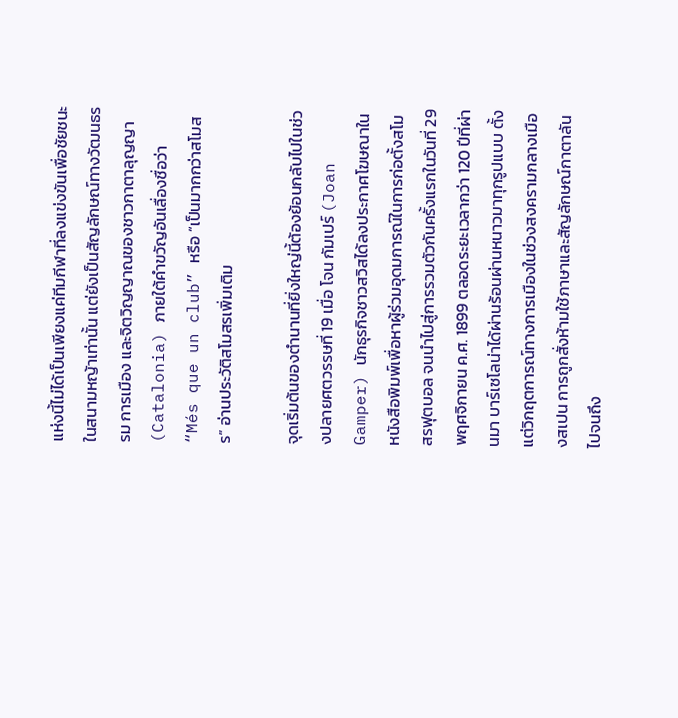แห่งนี้ไม่ได้เป็นเพียงแค่ทีมกีฬาที่ลงแข่งขันเพื่อชัยชนะในสนามหญ้าเท่านั้น แต่ยังเป็นสัญลักษณ์ทางวัฒนธรรม การเมือง และจิตวิญญาณของชาวกาตาลุญญา (Catalonia) ภายใต้คำขวัญอันเลื่องชื่อว่า “Més que un club” หรือ “เป็นมากกว่าสโมสร” อ่านประวัติสโมสรเพิ่มเติม

จุดเริ่มต้นของตำนานที่ยิ่งใหญ่นี้ต้องย้อนกลับไปในช่วงปลายศตวรรษที่ 19 เมื่อ โจน กัมเปร์ (Joan Gamper) นักธุรกิจชาวสวิสได้ลงประกาศโฆษณาในหนังสือพิมพ์เพื่อหาผู้ร่วมอุดมการณ์ในการก่อตั้งสโมสรฟุตบอล จนนำไปสู่การรวมตัวกันครั้งแรกในวันที่ 29 พฤศจิกายน ค.ศ. 1899 ตลอดระยะเวลากว่า 120 ปีที่ผ่านมา บาร์เซโลน่าได้ผ่านร้อนผ่านหนาวมาทุกรูปแบบ ตั้งแต่วิกฤตการณ์ทางการเมืองในช่วงสงครามกลางเมืองสเปน การถูกสั่งห้ามใช้ภาษาและสัญลักษณ์กาตาลัน ไปจนถึง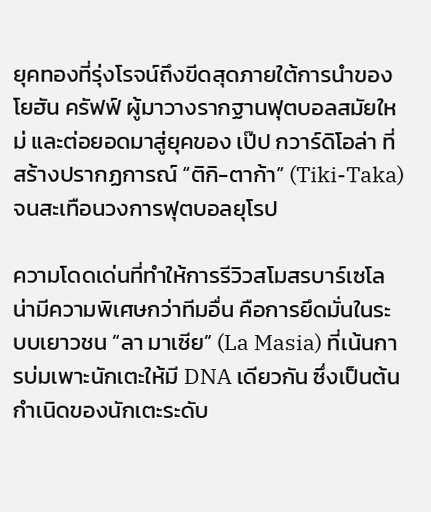ยุคทองที่รุ่งโรจน์ถึงขีดสุดภายใต้การนำของ โยฮัน ครัฟฟ์ ผู้มาวางรากฐานฟุตบอลสมัยใหม่ และต่อยอดมาสู่ยุคของ เป๊ป กวาร์ดิโอล่า ที่สร้างปรากฏการณ์ “ติกิ-ตาก้า” (Tiki-Taka) จนสะเทือนวงการฟุตบอลยุโรป

ความโดดเด่นที่ทำให้การรีวิวสโมสรบาร์เซโลน่ามีความพิเศษกว่าทีมอื่น คือการยึดมั่นในระบบเยาวชน “ลา มาเซีย” (La Masia) ที่เน้นการบ่มเพาะนักเตะให้มี DNA เดียวกัน ซึ่งเป็นต้นกำเนิดของนักเตะระดับ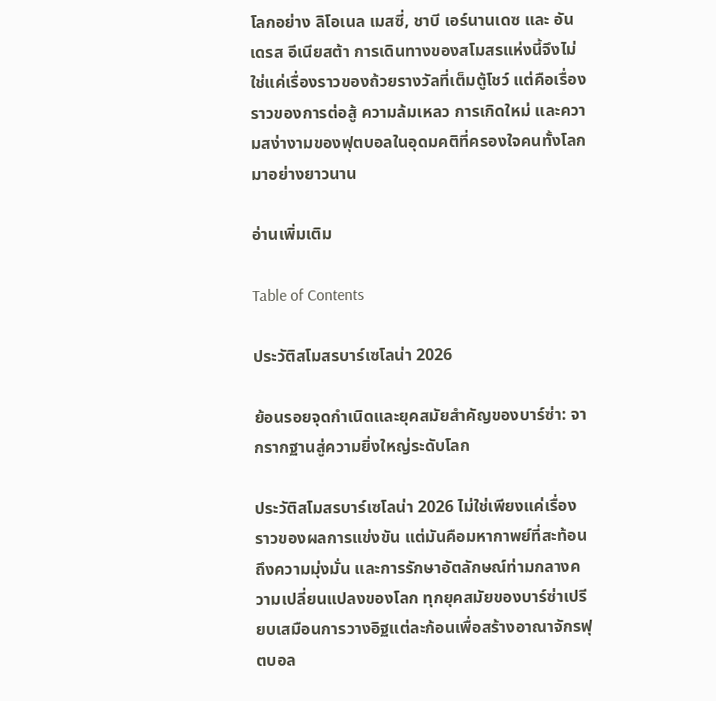โลกอย่าง ลิโอเนล เมสซี่, ชาบี เอร์นานเดซ และ อันเดรส อีเนียสต้า การเดินทางของสโมสรแห่งนี้จึงไม่ใช่แค่เรื่องราวของถ้วยรางวัลที่เต็มตู้โชว์ แต่คือเรื่องราวของการต่อสู้ ความล้มเหลว การเกิดใหม่ และความสง่างามของฟุตบอลในอุดมคติที่ครองใจคนทั้งโลกมาอย่างยาวนาน

อ่านเพิ่มเติม

Table of Contents

ประวัติสโมสรบาร์เซโลน่า 2026

ย้อนรอยจุดกำเนิดและยุคสมัยสำคัญของบาร์ซ่า: จากรากฐานสู่ความยิ่งใหญ่ระดับโลก

ประวัติสโมสรบาร์เซโลน่า 2026 ไม่ใช่เพียงแค่เรื่องราวของผลการแข่งขัน แต่มันคือมหากาพย์ที่สะท้อนถึงความมุ่งมั่น และการรักษาอัตลักษณ์ท่ามกลางความเปลี่ยนแปลงของโลก ทุกยุคสมัยของบาร์ซ่าเปรียบเสมือนการวางอิฐแต่ละก้อนเพื่อสร้างอาณาจักรฟุตบอล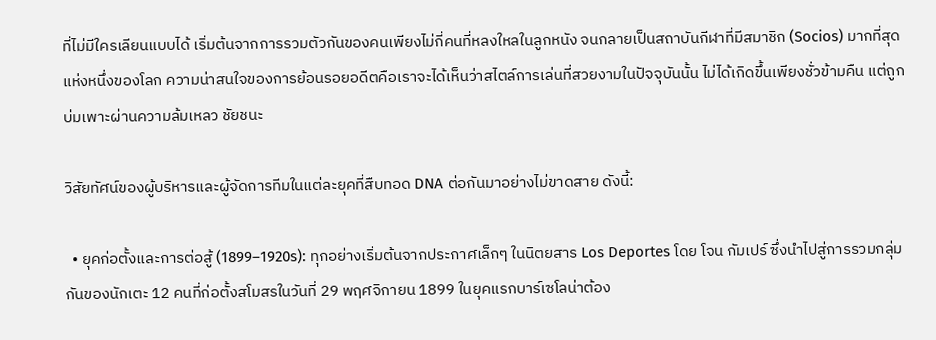ที่ไม่มีใครเลียนแบบได้ เริ่มต้นจากการรวมตัวกันของคนเพียงไม่กี่คนที่หลงใหลในลูกหนัง จนกลายเป็นสถาบันกีฬาที่มีสมาชิก (Socios) มากที่สุดแห่งหนึ่งของโลก ความน่าสนใจของการย้อนรอยอดีตคือเราจะได้เห็นว่าสไตล์การเล่นที่สวยงามในปัจจุบันนั้น ไม่ได้เกิดขึ้นเพียงชั่วข้ามคืน แต่ถูกบ่มเพาะผ่านความล้มเหลว ชัยชนะ

วิสัยทัศน์ของผู้บริหารและผู้จัดการทีมในแต่ละยุคที่สืบทอด DNA ต่อกันมาอย่างไม่ขาดสาย ดังนี้:

  • ยุคก่อตั้งและการต่อสู้ (1899–1920s): ทุกอย่างเริ่มต้นจากประกาศเล็กๆ ในนิตยสาร Los Deportes โดย โจน กัมเปร์ ซึ่งนำไปสู่การรวมกลุ่มกันของนักเตะ 12 คนที่ก่อตั้งสโมสรในวันที่ 29 พฤศจิกายน 1899 ในยุคแรกบาร์เซโลน่าต้อง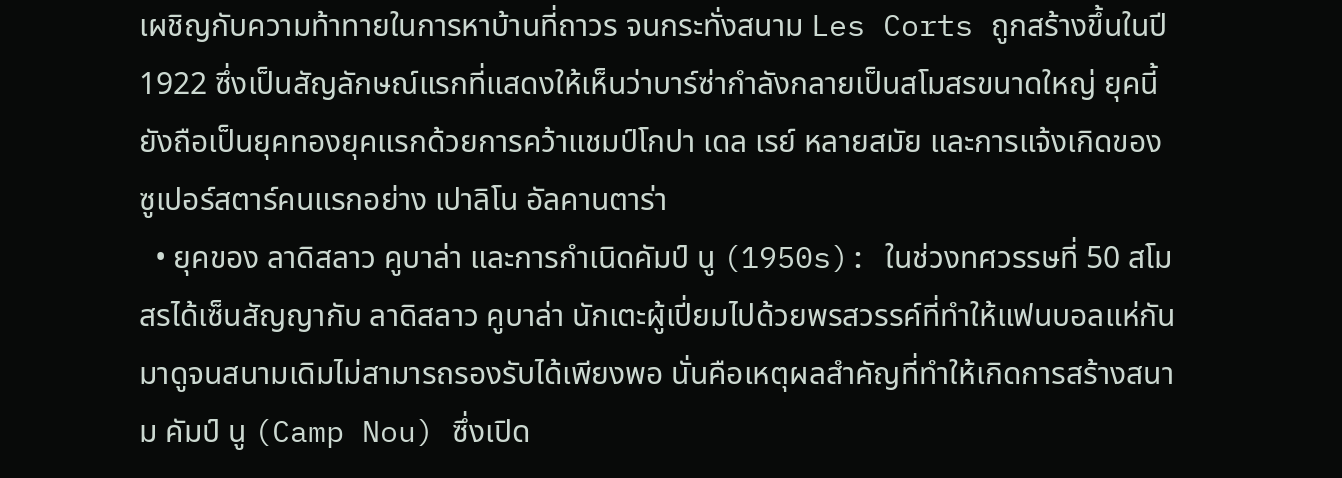เผชิญกับความท้าทายในการหาบ้านที่ถาวร จนกระทั่งสนาม Les Corts ถูกสร้างขึ้นในปี 1922 ซึ่งเป็นสัญลักษณ์แรกที่แสดงให้เห็นว่าบาร์ซ่ากำลังกลายเป็นสโมสรขนาดใหญ่ ยุคนี้ยังถือเป็นยุคทองยุคแรกด้วยการคว้าแชมป์โกปา เดล เรย์ หลายสมัย และการแจ้งเกิดของซูเปอร์สตาร์คนแรกอย่าง เปาลิโน อัลคานตาร่า
  • ยุคของ ลาดิสลาว คูบาล่า และการกำเนิดคัมป์ นู (1950s): ในช่วงทศวรรษที่ 50 สโมสรได้เซ็นสัญญากับ ลาดิสลาว คูบาล่า นักเตะผู้เปี่ยมไปด้วยพรสวรรค์ที่ทำให้แฟนบอลแห่กันมาดูจนสนามเดิมไม่สามารถรองรับได้เพียงพอ นั่นคือเหตุผลสำคัญที่ทำให้เกิดการสร้างสนาม คัมป์ นู (Camp Nou) ซึ่งเปิด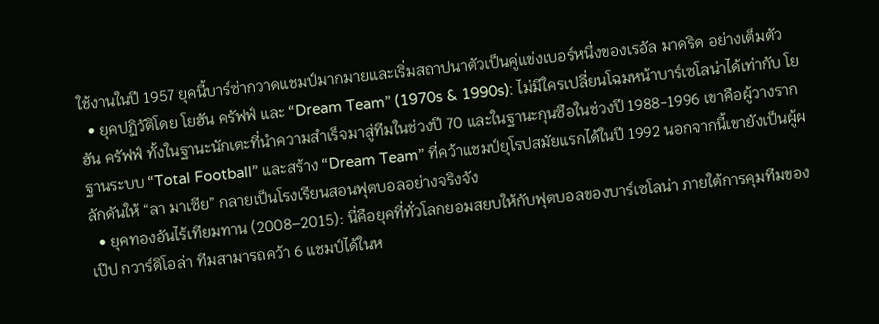ใช้งานในปี 1957 ยุคนี้บาร์ซ่ากวาดแชมป์มากมายและเริ่มสถาปนาตัวเป็นคู่แข่งเบอร์หนึ่งของเรอัล มาดริด อย่างเต็มตัว
  • ยุคปฏิวัติโดย โยฮัน ครัฟฟ์ และ “Dream Team” (1970s & 1990s): ไม่มีใครเปลี่ยนโฉมหน้าบาร์เซโลน่าได้เท่ากับ โยฮัน ครัฟฟ์ ทั้งในฐานะนักเตะที่นำความสำเร็จมาสู่ทีมในช่วงปี 70 และในฐานะกุนซือในช่วงปี 1988-1996 เขาคือผู้วางรากฐานระบบ “Total Football” และสร้าง “Dream Team” ที่คว้าแชมป์ยุโรปสมัยแรกได้ในปี 1992 นอกจากนี้เขายังเป็นผู้ผลักดันให้ “ลา มาเซีย” กลายเป็นโรงเรียนสอนฟุตบอลอย่างจริงจัง
  • ยุคทองอันไร้เทียมทาน (2008–2015): นี่คือยุคที่ทั่วโลกยอมสยบให้กับฟุตบอลของบาร์เซโลน่า ภายใต้การคุมทีมของ เป๊ป กวาร์ดิโอล่า ทีมสามารถคว้า 6 แชมป์ได้ในห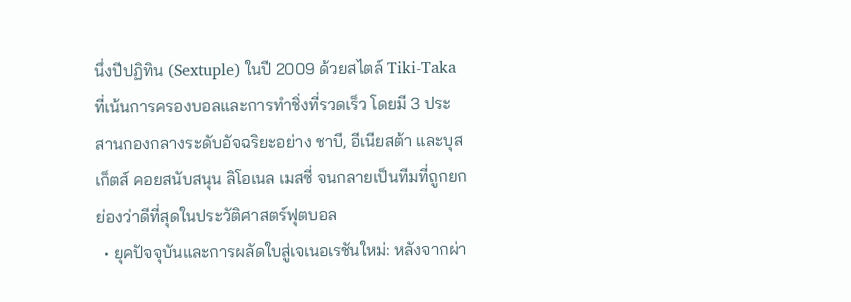นึ่งปีปฏิทิน (Sextuple) ในปี 2009 ด้วยสไตล์ Tiki-Taka ที่เน้นการครองบอลและการทำชิ่งที่รวดเร็ว โดยมี 3 ประสานกองกลางระดับอัจฉริยะอย่าง ชาบี, อีเนียสต้า และบุสเก็ตส์ คอยสนับสนุน ลิโอเนล เมสซี่ จนกลายเป็นทีมที่ถูกยกย่องว่าดีที่สุดในประวัติศาสตร์ฟุตบอล
  • ยุคปัจจุบันและการผลัดใบสู่เจเนอเรชันใหม่: หลังจากผ่า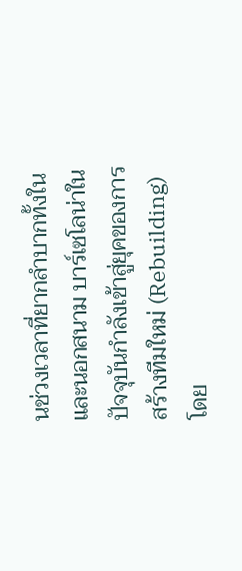นช่วงเวลาที่ยากลำบากทั้งในและนอกสนาม บาร์เซโลน่าในปัจจุบันกำลังเข้าสู่ยุคของการสร้างทีมใหม่ (Rebuilding) โดย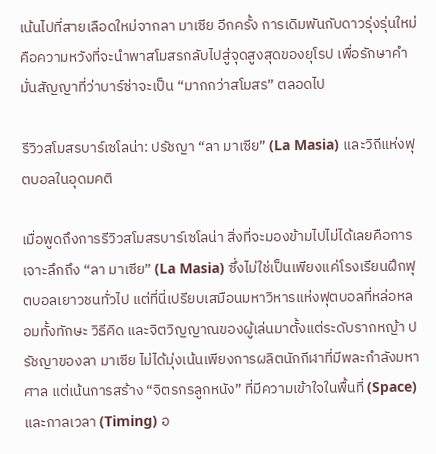เน้นไปที่สายเลือดใหม่จากลา มาเซีย อีกครั้ง การเดิมพันกับดาวรุ่งรุ่นใหม่คือความหวังที่จะนำพาสโมสรกลับไปสู่จุดสูงสุดของยุโรป เพื่อรักษาคำมั่นสัญญาที่ว่าบาร์ซ่าจะเป็น “มากกว่าสโมสร” ตลอดไป

รีวิวสโมสรบาร์เซโลน่า: ปรัชญา “ลา มาเซีย” (La Masia) และวิถีแห่งฟุตบอลในอุดมคติ

เมื่อพูดถึงการรีวิวสโมสรบาร์เซโลน่า สิ่งที่จะมองข้ามไปไม่ได้เลยคือการเจาะลึกถึง “ลา มาเซีย” (La Masia) ซึ่งไม่ใช่เป็นเพียงแค่โรงเรียนฝึกฟุตบอลเยาวชนทั่วไป แต่ที่นี่เปรียบเสมือนมหาวิหารแห่งฟุตบอลที่หล่อหลอมทั้งทักษะ วิธีคิด และจิตวิญญาณของผู้เล่นมาตั้งแต่ระดับรากหญ้า ปรัชญาของลา มาเซีย ไม่ได้มุ่งเน้นเพียงการผลิตนักกีฬาที่มีพละกำลังมหาศาล แต่เน้นการสร้าง “จิตรกรลูกหนัง” ที่มีความเข้าใจในพื้นที่ (Space) และกาลเวลา (Timing) อ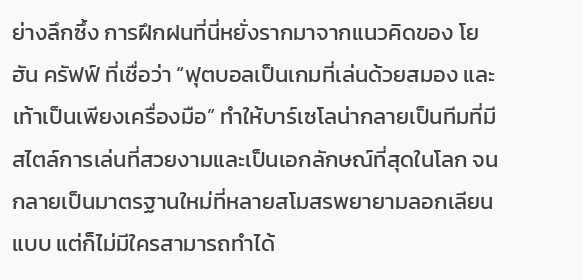ย่างลึกซึ้ง การฝึกฝนที่นี่หยั่งรากมาจากแนวคิดของ โยฮัน ครัฟฟ์ ที่เชื่อว่า “ฟุตบอลเป็นเกมที่เล่นด้วยสมอง และเท้าเป็นเพียงเครื่องมือ” ทำให้บาร์เซโลน่ากลายเป็นทีมที่มีสไตล์การเล่นที่สวยงามและเป็นเอกลักษณ์ที่สุดในโลก จนกลายเป็นมาตรฐานใหม่ที่หลายสโมสรพยายามลอกเลียนแบบ แต่ก็ไม่มีใครสามารถทำได้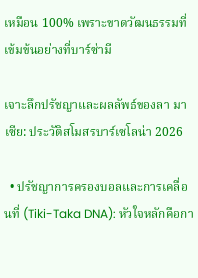เหมือน 100% เพราะขาดวัฒนธรรมที่เข้มข้นอย่างที่บาร์ซ่ามี

เจาะลึกปรัชญาและผลลัพธ์ของลา มาเซีย: ประวัติสโมสรบาร์เซโลน่า 2026

  • ปรัชญาการครองบอลและการเคลื่อนที่ (Tiki-Taka DNA): หัวใจหลักคือกา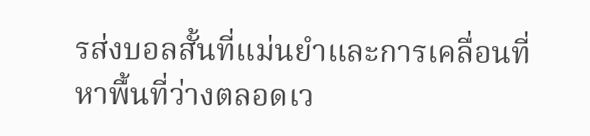รส่งบอลสั้นที่แม่นยำและการเคลื่อนที่หาพื้นที่ว่างตลอดเว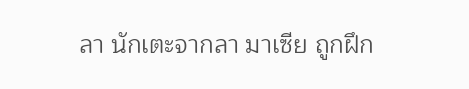ลา นักเตะจากลา มาเซีย ถูกฝึก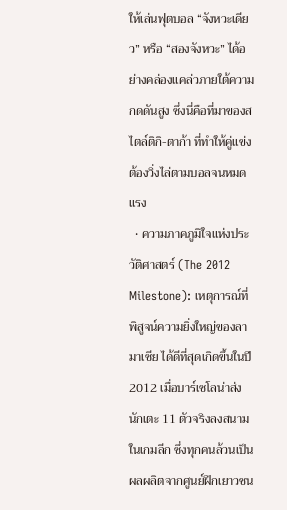ให้เล่นฟุตบอล “จังหวะเดียว” หรือ “สองจังหวะ” ได้อย่างคล่องแคล่วภายใต้ความกดดันสูง ซึ่งนี่คือที่มาของสไตล์ติกิ-ตาก้า ที่ทำให้คู่แข่งต้องวิ่งไล่ตามบอลจนหมดแรง
  • ความภาคภูมิใจแห่งประวัติศาสตร์ (The 2012 Milestone): เหตุการณ์ที่พิสูจน์ความยิ่งใหญ่ของลา มาเซีย ได้ดีที่สุดเกิดขึ้นในปี 2012 เมื่อบาร์เซโลน่าส่งนักเตะ 11 ตัวจริงลงสนามในเกมลีก ซึ่งทุกคนล้วนเป็นผลผลิตจากศูนย์ฝึกเยาวชน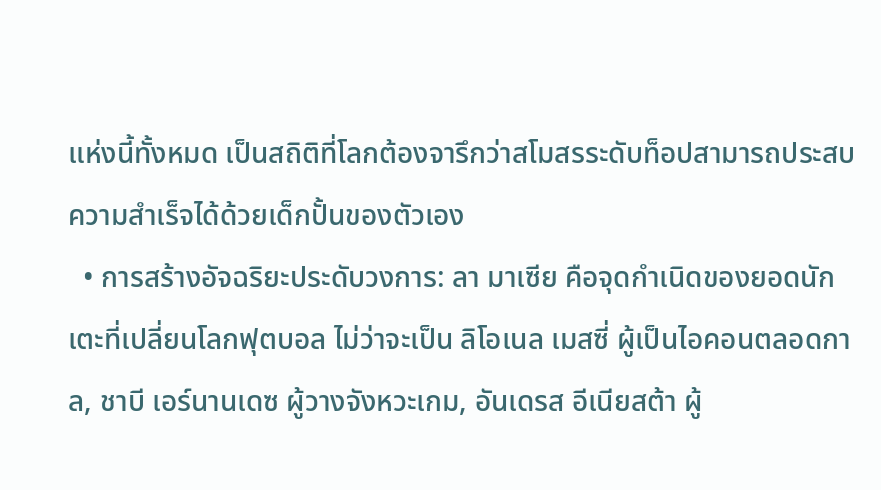แห่งนี้ทั้งหมด เป็นสถิติที่โลกต้องจารึกว่าสโมสรระดับท็อปสามารถประสบความสำเร็จได้ด้วยเด็กปั้นของตัวเอง
  • การสร้างอัจฉริยะประดับวงการ: ลา มาเซีย คือจุดกำเนิดของยอดนักเตะที่เปลี่ยนโลกฟุตบอล ไม่ว่าจะเป็น ลิโอเนล เมสซี่ ผู้เป็นไอคอนตลอดกาล, ชาบี เอร์นานเดซ ผู้วางจังหวะเกม, อันเดรส อีเนียสต้า ผู้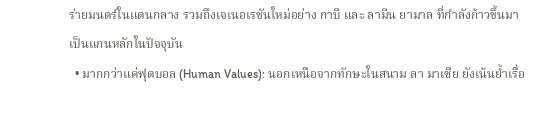ร่ายมนตร์ในแดนกลาง รวมถึงเจเนอเรชันใหม่อย่าง กาบี และ ลามีน ยามาล ที่กำลังก้าวขึ้นมาเป็นแกนหลักในปัจจุบัน
  • มากกว่าแค่ฟุตบอล (Human Values): นอกเหนือจากทักษะในสนาม ลา มาเซีย ยังเน้นย้ำเรื่อ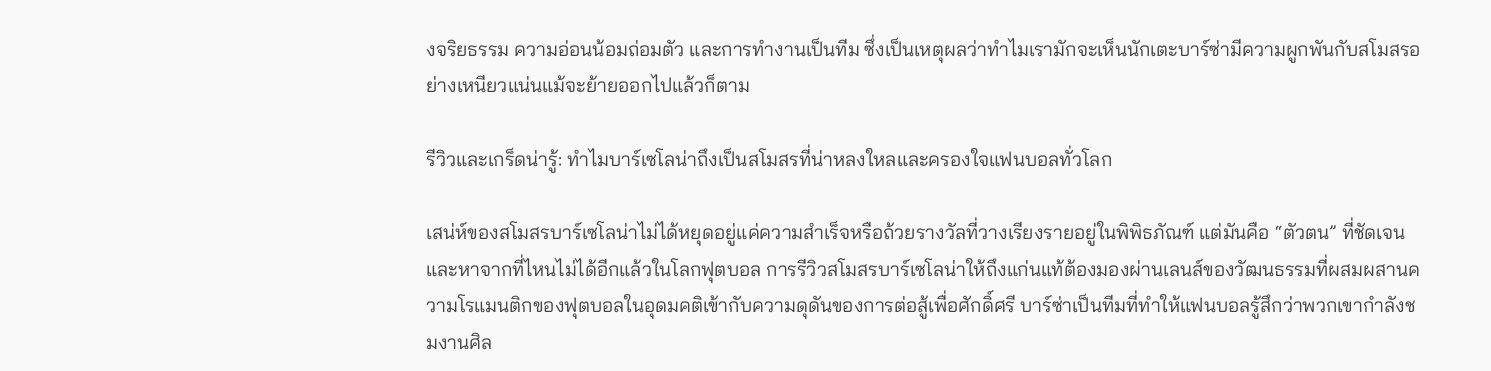งจริยธรรม ความอ่อนน้อมถ่อมตัว และการทำงานเป็นทีม ซึ่งเป็นเหตุผลว่าทำไมเรามักจะเห็นนักเตะบาร์ซ่ามีความผูกพันกับสโมสรอย่างเหนียวแน่นแม้จะย้ายออกไปแล้วก็ตาม

รีวิวและเกร็ดน่ารู้: ทำไมบาร์เซโลน่าถึงเป็นสโมสรที่น่าหลงใหลและครองใจแฟนบอลทั่วโลก

เสน่ห์ของสโมสรบาร์เซโลน่าไม่ได้หยุดอยู่แค่ความสำเร็จหรือถ้วยรางวัลที่วางเรียงรายอยู่ในพิพิธภัณฑ์ แต่มันคือ “ตัวตน” ที่ชัดเจนและหาจากที่ไหนไม่ได้อีกแล้วในโลกฟุตบอล การรีวิวสโมสรบาร์เซโลน่าให้ถึงแก่นแท้ต้องมองผ่านเลนส์ของวัฒนธรรมที่ผสมผสานความโรแมนติกของฟุตบอลในอุดมคติเข้ากับความดุดันของการต่อสู้เพื่อศักดิ์ศรี บาร์ซ่าเป็นทีมที่ทำให้แฟนบอลรู้สึกว่าพวกเขากำลังชมงานศิล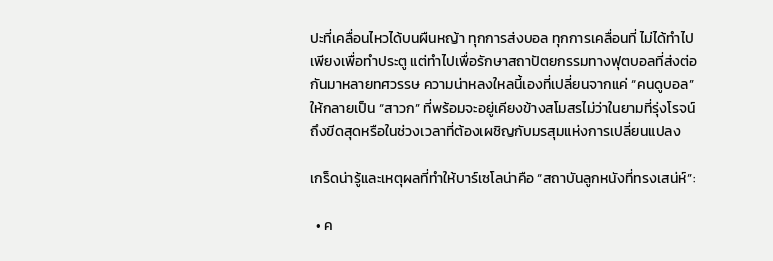ปะที่เคลื่อนไหวได้บนผืนหญ้า ทุกการส่งบอล ทุกการเคลื่อนที่ ไม่ได้ทำไปเพียงเพื่อทำประตู แต่ทำไปเพื่อรักษาสถาปัตยกรรมทางฟุตบอลที่ส่งต่อกันมาหลายทศวรรษ ความน่าหลงใหลนี้เองที่เปลี่ยนจากแค่ “คนดูบอล” ให้กลายเป็น “สาวก” ที่พร้อมจะอยู่เคียงข้างสโมสรไม่ว่าในยามที่รุ่งโรจน์ถึงขีดสุดหรือในช่วงเวลาที่ต้องเผชิญกับมรสุมแห่งการเปลี่ยนแปลง

เกร็ดน่ารู้และเหตุผลที่ทำให้บาร์เซโลน่าคือ “สถาบันลูกหนังที่ทรงเสน่ห์”:

  • ค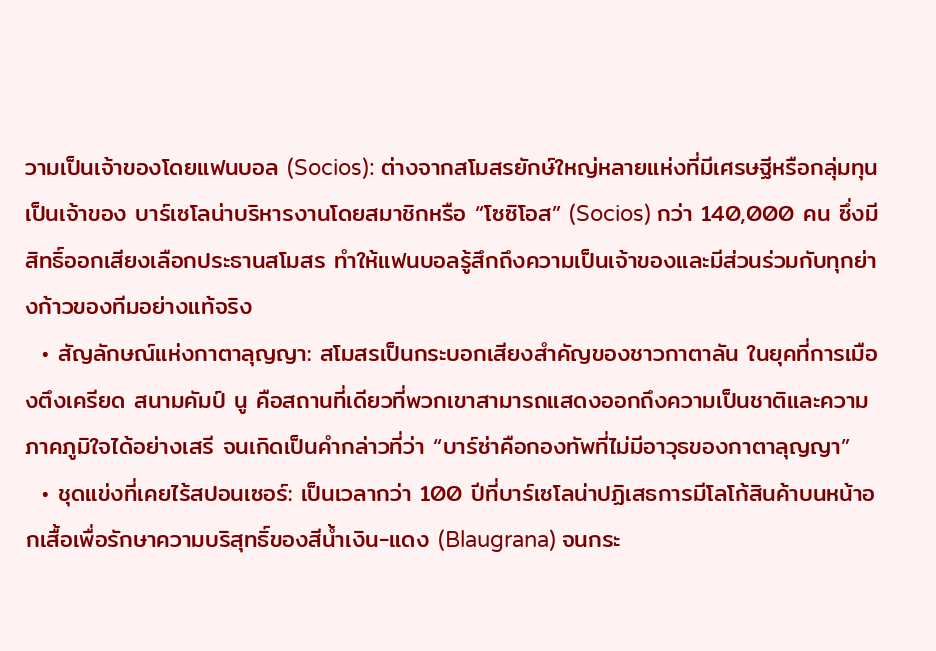วามเป็นเจ้าของโดยแฟนบอล (Socios): ต่างจากสโมสรยักษ์ใหญ่หลายแห่งที่มีเศรษฐีหรือกลุ่มทุนเป็นเจ้าของ บาร์เซโลน่าบริหารงานโดยสมาชิกหรือ “โซซิโอส” (Socios) กว่า 140,000 คน ซึ่งมีสิทธิ์ออกเสียงเลือกประธานสโมสร ทำให้แฟนบอลรู้สึกถึงความเป็นเจ้าของและมีส่วนร่วมกับทุกย่างก้าวของทีมอย่างแท้จริง
  • สัญลักษณ์แห่งกาตาลุญญา: สโมสรเป็นกระบอกเสียงสำคัญของชาวกาตาลัน ในยุคที่การเมืองตึงเครียด สนามคัมป์ นู คือสถานที่เดียวที่พวกเขาสามารถแสดงออกถึงความเป็นชาติและความภาคภูมิใจได้อย่างเสรี จนเกิดเป็นคำกล่าวที่ว่า “บาร์ซ่าคือกองทัพที่ไม่มีอาวุธของกาตาลุญญา”
  • ชุดแข่งที่เคยไร้สปอนเซอร์: เป็นเวลากว่า 100 ปีที่บาร์เซโลน่าปฏิเสธการมีโลโก้สินค้าบนหน้าอกเสื้อเพื่อรักษาความบริสุทธิ์ของสีน้ำเงิน-แดง (Blaugrana) จนกระ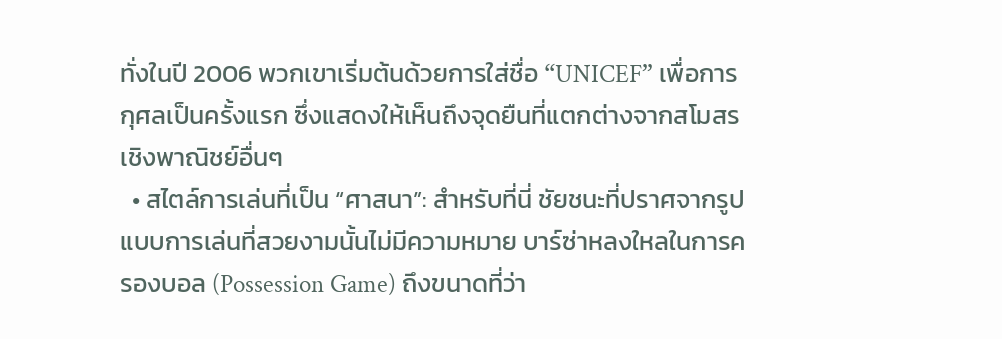ทั่งในปี 2006 พวกเขาเริ่มต้นด้วยการใส่ชื่อ “UNICEF” เพื่อการกุศลเป็นครั้งแรก ซึ่งแสดงให้เห็นถึงจุดยืนที่แตกต่างจากสโมสรเชิงพาณิชย์อื่นๆ
  • สไตล์การเล่นที่เป็น “ศาสนา”: สำหรับที่นี่ ชัยชนะที่ปราศจากรูปแบบการเล่นที่สวยงามนั้นไม่มีความหมาย บาร์ซ่าหลงใหลในการครองบอล (Possession Game) ถึงขนาดที่ว่า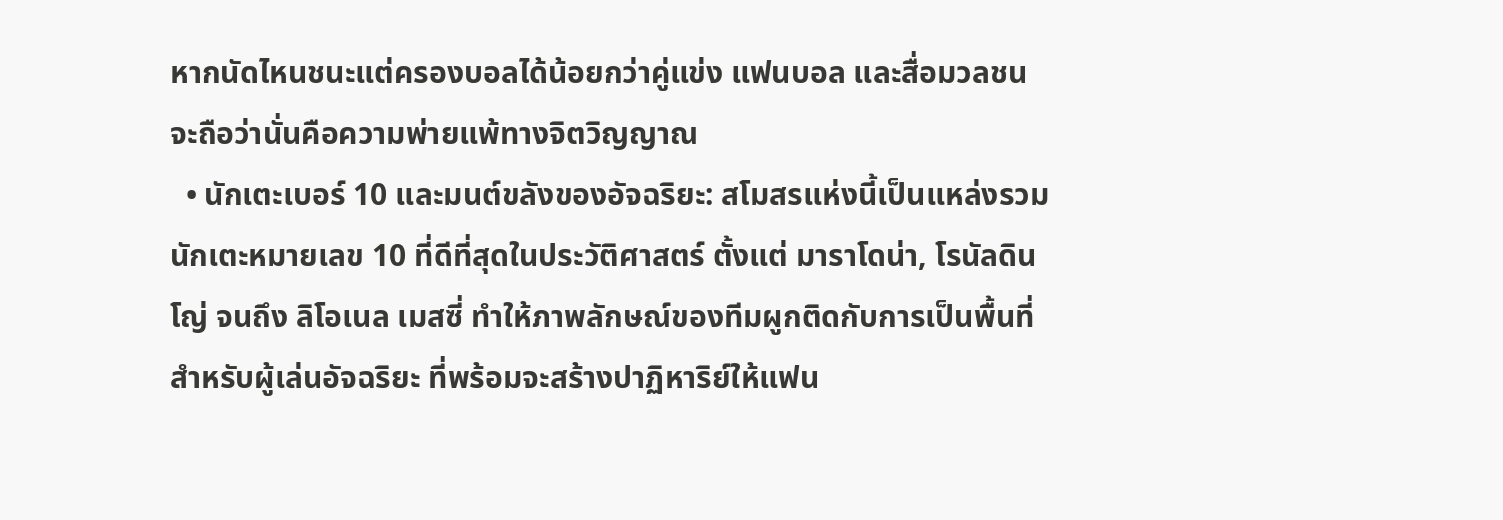หากนัดไหนชนะแต่ครองบอลได้น้อยกว่าคู่แข่ง แฟนบอล และสื่อมวลชนจะถือว่านั่นคือความพ่ายแพ้ทางจิตวิญญาณ
  • นักเตะเบอร์ 10 และมนต์ขลังของอัจฉริยะ: สโมสรแห่งนี้เป็นแหล่งรวมนักเตะหมายเลข 10 ที่ดีที่สุดในประวัติศาสตร์ ตั้งแต่ มาราโดน่า, โรนัลดินโญ่ จนถึง ลิโอเนล เมสซี่ ทำให้ภาพลักษณ์ของทีมผูกติดกับการเป็นพื้นที่สำหรับผู้เล่นอัจฉริยะ ที่พร้อมจะสร้างปาฏิหาริย์ให้แฟน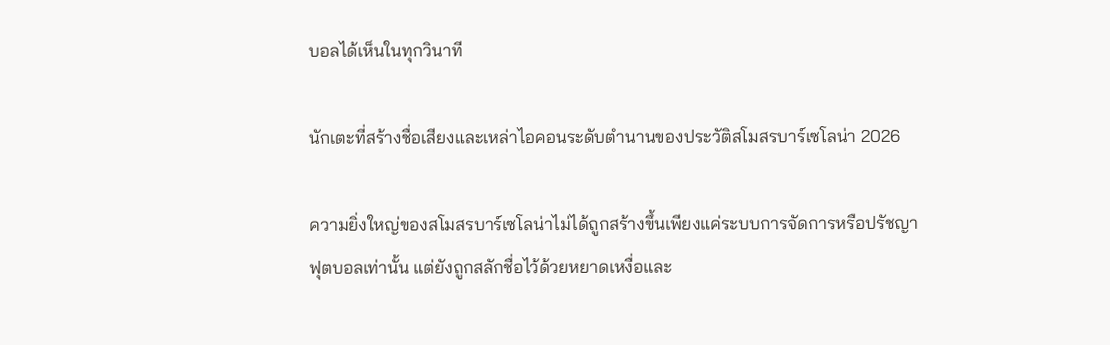บอลได้เห็นในทุกวินาที

นักเตะที่สร้างชื่อเสียงและเหล่าไอคอนระดับตำนานของประวัติสโมสรบาร์เซโลน่า 2026

ความยิ่งใหญ่ของสโมสรบาร์เซโลน่าไม่ได้ถูกสร้างขึ้นเพียงแค่ระบบการจัดการหรือปรัชญาฟุตบอลเท่านั้น แต่ยังถูกสลักชื่อไว้ด้วยหยาดเหงื่อและ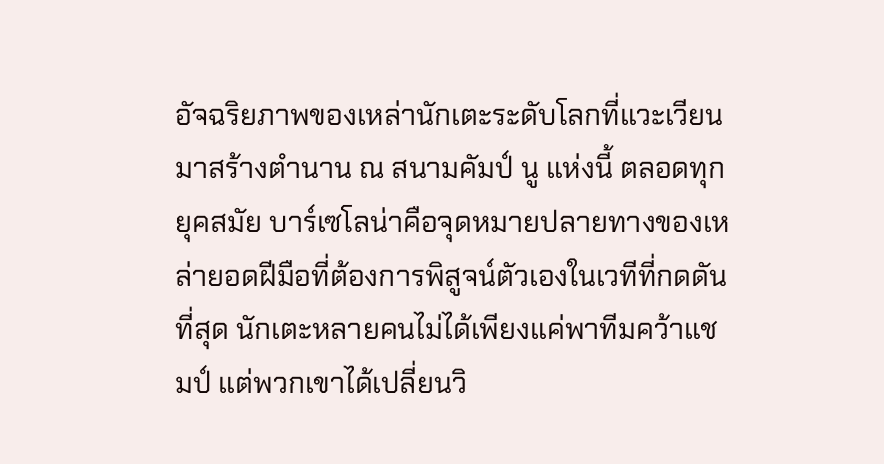อัจฉริยภาพของเหล่านักเตะระดับโลกที่แวะเวียนมาสร้างตำนาน ณ สนามคัมป์ นู แห่งนี้ ตลอดทุกยุคสมัย บาร์เซโลน่าคือจุดหมายปลายทางของเหล่ายอดฝีมือที่ต้องการพิสูจน์ตัวเองในเวทีที่กดดันที่สุด นักเตะหลายคนไม่ได้เพียงแค่พาทีมคว้าแชมป์ แต่พวกเขาได้เปลี่ยนวิ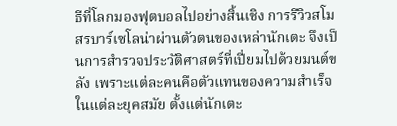ธีที่โลกมองฟุตบอลไปอย่างสิ้นเชิง การรีวิวสโมสรบาร์เซโลน่าผ่านตัวตนของเหล่านักเตะ จึงเป็นการสำรวจประวัติศาสตร์ที่เปี่ยมไปด้วยมนต์ขลัง เพราะแต่ละคนคือตัวแทนของความสำเร็จในแต่ละยุคสมัย ตั้งแต่นักเตะ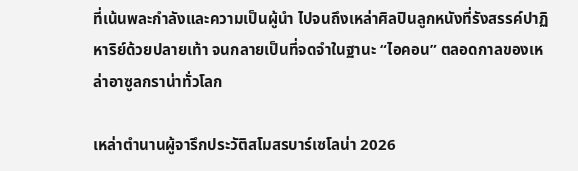ที่เน้นพละกำลังและความเป็นผู้นำ ไปจนถึงเหล่าศิลปินลูกหนังที่รังสรรค์ปาฏิหาริย์ด้วยปลายเท้า จนกลายเป็นที่จดจำในฐานะ “ไอคอน” ตลอดกาลของเหล่าอาซูลกราน่าทั่วโลก

เหล่าตำนานผู้จารึกประวัติสโมสรบาร์เซโลน่า 2026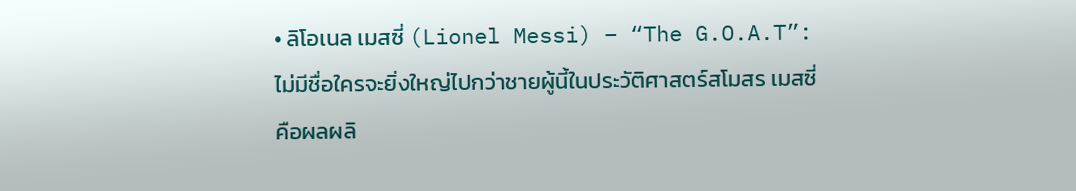• ลิโอเนล เมสซี่ (Lionel Messi) – “The G.O.A.T”: ไม่มีชื่อใครจะยิ่งใหญ่ไปกว่าชายผู้นี้ในประวัติศาสตร์สโมสร เมสซี่คือผลผลิ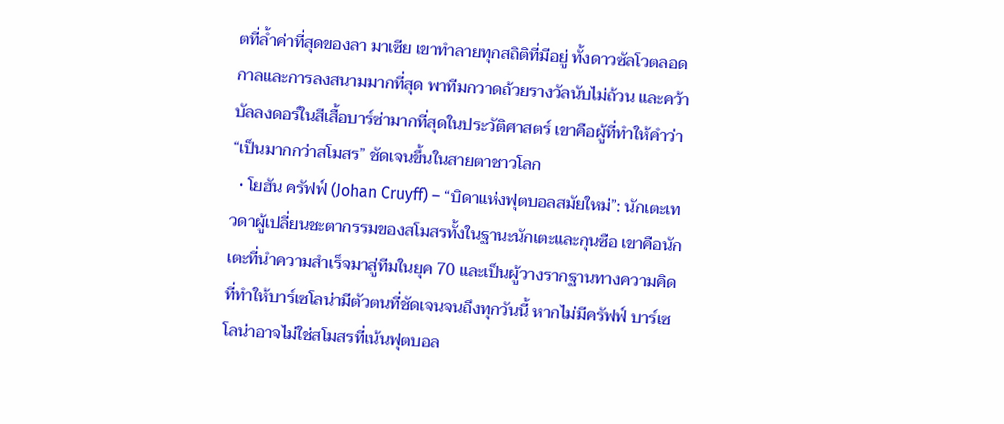ตที่ล้ำค่าที่สุดของลา มาเซีย เขาทำลายทุกสถิติที่มีอยู่ ทั้งดาวซัลโวตลอดกาลและการลงสนามมากที่สุด พาทีมกวาดถ้วยรางวัลนับไม่ถ้วน และคว้าบัลลงดอร์ในสีเสื้อบาร์ซ่ามากที่สุดในประวัติศาสตร์ เขาคือผู้ที่ทำให้คำว่า “เป็นมากกว่าสโมสร” ชัดเจนขึ้นในสายตาชาวโลก
  • โยฮัน ครัฟฟ์ (Johan Cruyff) – “บิดาแห่งฟุตบอลสมัยใหม่”: นักเตะเทวดาผู้เปลี่ยนชะตากรรมของสโมสรทั้งในฐานะนักเตะและกุนซือ เขาคือนักเตะที่นำความสำเร็จมาสู่ทีมในยุค 70 และเป็นผู้วางรากฐานทางความคิดที่ทำให้บาร์เซโลน่ามีตัวตนที่ชัดเจนจนถึงทุกวันนี้ หากไม่มีครัฟฟ์ บาร์เซโลน่าอาจไม่ใช่สโมสรที่เน้นฟุตบอล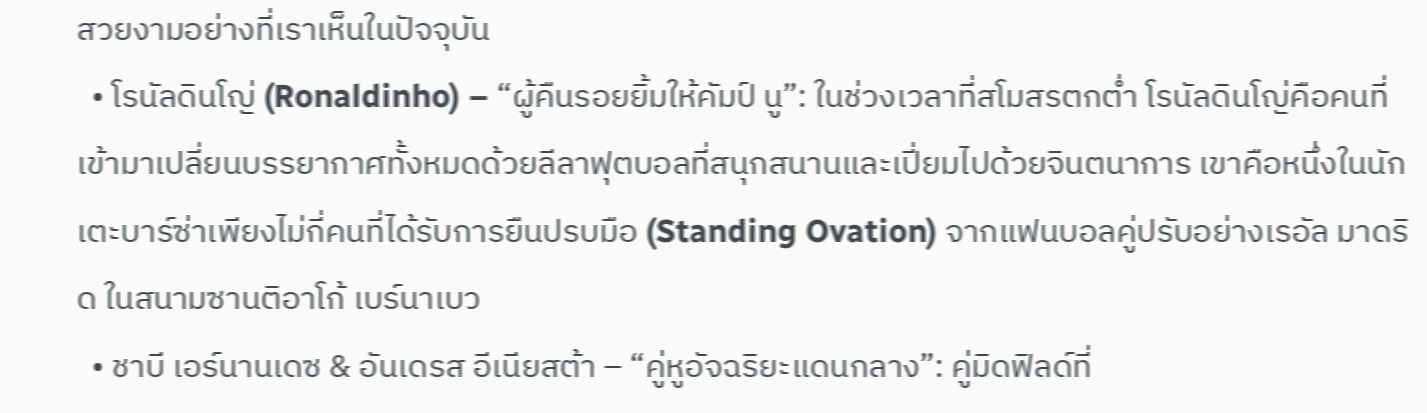สวยงามอย่างที่เราเห็นในปัจจุบัน
  • โรนัลดินโญ่ (Ronaldinho) – “ผู้คืนรอยยิ้มให้คัมป์ นู”: ในช่วงเวลาที่สโมสรตกต่ำ โรนัลดินโญ่คือคนที่เข้ามาเปลี่ยนบรรยากาศทั้งหมดด้วยลีลาฟุตบอลที่สนุกสนานและเปี่ยมไปด้วยจินตนาการ เขาคือหนึ่งในนักเตะบาร์ซ่าเพียงไม่กี่คนที่ได้รับการยืนปรบมือ (Standing Ovation) จากแฟนบอลคู่ปรับอย่างเรอัล มาดริด ในสนามซานติอาโก้ เบร์นาเบว
  • ชาบี เอร์นานเดซ & อันเดรส อีเนียสต้า – “คู่หูอัจฉริยะแดนกลาง”: คู่มิดฟิลด์ที่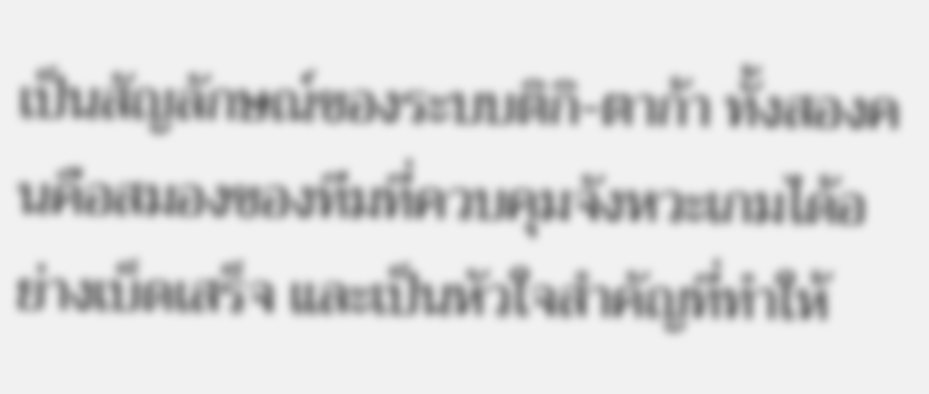เป็นสัญลักษณ์ของระบบติกิ-ตาก้า ทั้งสองคนคือสมองของทีมที่ควบคุมจังหวะเกมได้อย่างเบ็ดเสร็จ และเป็นหัวใจสำคัญที่ทำให้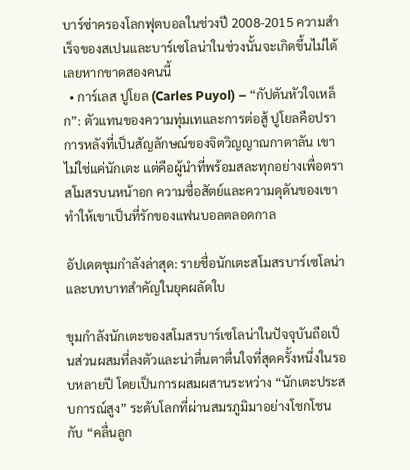บาร์ซ่าครองโลกฟุตบอลในช่วงปี 2008-2015 ความสำเร็จของสเปนและบาร์เซโลน่าในช่วงนั้นจะเกิดขึ้นไม่ได้เลยหากขาดสองคนนี้
  • การ์เลส ปูโยล (Carles Puyol) – “กัปตันหัวใจเหล็ก”: ตัวแทนของความทุ่มเทและการต่อสู้ ปูโยลคือปราการหลังที่เป็นสัญลักษณ์ของจิตวิญญาณกาตาลัน เขาไม่ใช่แค่นักเตะ แต่คือผู้นำที่พร้อมสละทุกอย่างเพื่อตราสโมสรบนหน้าอก ความซื่อสัตย์และความดุดันของเขาทำให้เขาเป็นที่รักของแฟนบอลตลอดกาล

อัปเดตขุมกำลังล่าสุด: รายชื่อนักเตะสโมสรบาร์เซโลน่า และบทบาทสำคัญในยุคผลัดใบ

ขุมกำลังนักเตะของสโมสรบาร์เซโลน่าในปัจจุบันถือเป็นส่วนผสมที่ลงตัวและน่าตื่นตาตื่นใจที่สุดครั้งหนึ่งในรอบหลายปี โดยเป็นการผสมผสานระหว่าง “นักเตะประสบการณ์สูง” ระดับโลกที่ผ่านสมรภูมิมาอย่างโชกโชน กับ “คลื่นลูก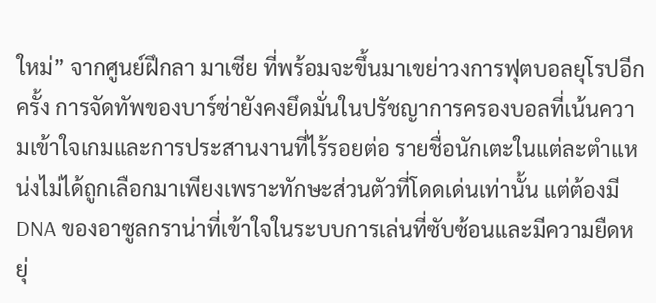ใหม่” จากศูนย์ฝึกลา มาเซีย ที่พร้อมจะขึ้นมาเขย่าวงการฟุตบอลยุโรปอีกครั้ง การจัดทัพของบาร์ซ่ายังคงยึดมั่นในปรัชญาการครองบอลที่เน้นความเข้าใจเกมและการประสานงานที่ไร้รอยต่อ รายชื่อนักเตะในแต่ละตำแหน่งไม่ได้ถูกเลือกมาเพียงเพราะทักษะส่วนตัวที่โดดเด่นเท่านั้น แต่ต้องมี DNA ของอาซูลกราน่าที่เข้าใจในระบบการเล่นที่ซับซ้อนและมีความยืดหยุ่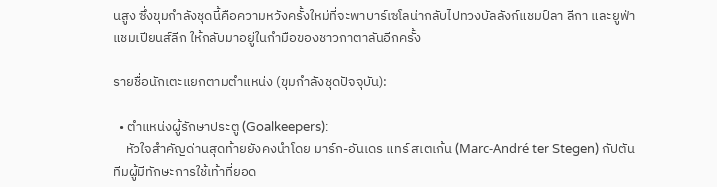นสูง ซึ่งขุมกำลังชุดนี้คือความหวังครั้งใหม่ที่จะพาบาร์เซโลน่ากลับไปทวงบัลลังก์แชมป์ลา ลีกา และยูฟ่า แชมเปียนส์ลีก ให้กลับมาอยู่ในกำมือของชาวกาตาลันอีกครั้ง

รายชื่อนักเตะแยกตามตำแหน่ง (ขุมกำลังชุดปัจจุบัน):

  • ตำแหน่งผู้รักษาประตู (Goalkeepers):
    หัวใจสำคัญด่านสุดท้ายยังคงนำโดย มาร์ก-อันเดร แทร์ สเตเก้น (Marc-André ter Stegen) กัปตันทีมผู้มีทักษะการใช้เท้าที่ยอด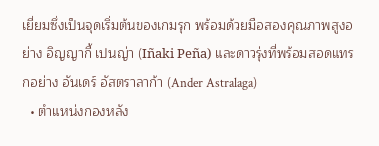เยี่ยมซึ่งเป็นจุดเริ่มต้นของเกมรุก พร้อมด้วยมือสองคุณภาพสูงอย่าง อิญญากี้ เปนญ่า (Iñaki Peña) และดาวรุ่งที่พร้อมสอดแทรกอย่าง อันเดร์ อัสตราลาก้า (Ander Astralaga)
  • ตำแหน่งกองหลัง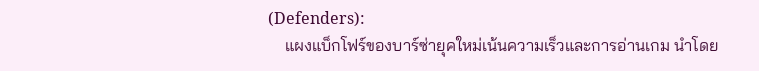(Defenders):
    แผงแบ็กโฟร์ของบาร์ซ่ายุคใหม่เน้นความเร็วและการอ่านเกม นำโดย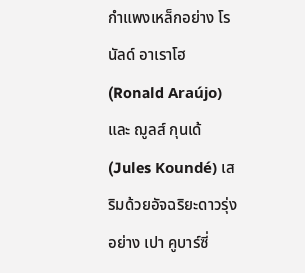กำแพงเหล็กอย่าง โรนัลด์ อาเราโฮ (Ronald Araújo) และ ฌูลส์ กุนเด้ (Jules Koundé) เสริมด้วยอัจฉริยะดาวรุ่งอย่าง เปา คูบาร์ซี่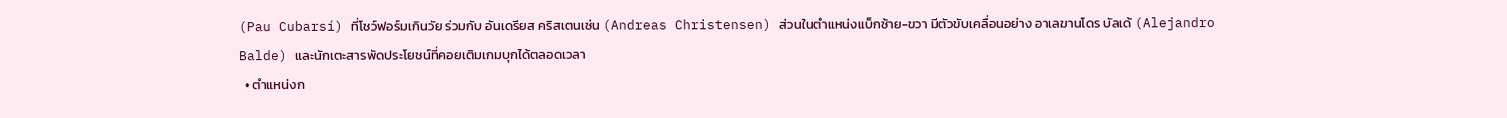(Pau Cubarsí) ที่โชว์ฟอร์มเกินวัย ร่วมกับ อันเดรียส คริสเตนเซ่น (Andreas Christensen) ส่วนในตำแหน่งแบ็กซ้าย-ขวา มีตัวขับเคลื่อนอย่าง อาเลฆานโดร บัลเด้ (Alejandro Balde) และนักเตะสารพัดประโยชน์ที่คอยเติมเกมบุกได้ตลอดเวลา
  • ตำแหน่งก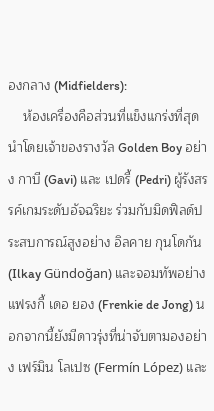องกลาง (Midfielders):
    ห้องเครื่องคือส่วนที่แข็งแกร่งที่สุด นำโดยเจ้าของรางวัล Golden Boy อย่าง กาบี (Gavi) และ เปดรี้ (Pedri) ผู้รังสรรค์เกมระดับอัจฉริยะ ร่วมกับมิดฟิลด์ประสบการณ์สูงอย่าง อิลคาย กุนโดกัน (Ilkay Gündoğan) และจอมทัพอย่าง แฟรงกี้ เดอ ยอง (Frenkie de Jong) นอกจากนี้ยังมีดาวรุ่งที่น่าจับตามองอย่าง เฟร์มิน โลเปซ (Fermín López) และ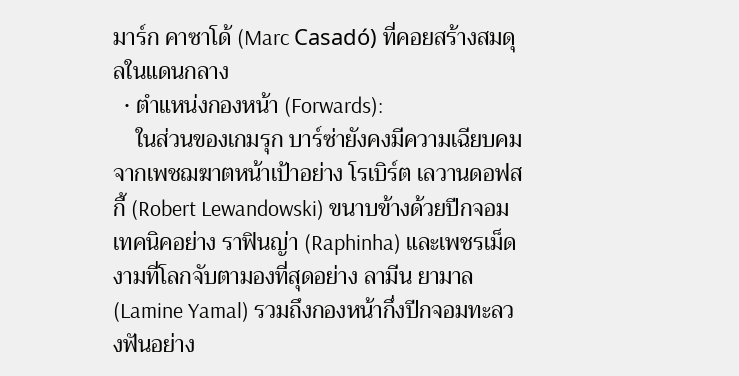มาร์ก คาซาโด้ (Marc Casadó) ที่คอยสร้างสมดุลในแดนกลาง
  • ตำแหน่งกองหน้า (Forwards):
    ในส่วนของเกมรุก บาร์ซ่ายังคงมีความเฉียบคมจากเพชฌฆาตหน้าเป้าอย่าง โรเบิร์ต เลวานดอฟสกี้ (Robert Lewandowski) ขนาบข้างด้วยปีกจอมเทคนิคอย่าง ราฟินญ่า (Raphinha) และเพชรเม็ดงามที่โลกจับตามองที่สุดอย่าง ลามีน ยามาล (Lamine Yamal) รวมถึงกองหน้ากึ่งปีกจอมทะลวงฟันอย่าง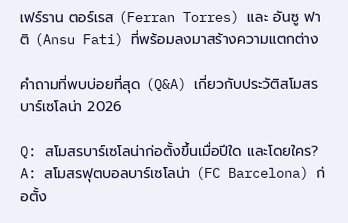เฟร์ราน ตอร์เรส (Ferran Torres) และ อันซู ฟาติ (Ansu Fati) ที่พร้อมลงมาสร้างความแตกต่าง

คำถามที่พบบ่อยที่สุด (Q&A) เกี่ยวกับประวัติสโมสรบาร์เซโลน่า 2026

Q: สโมสรบาร์เซโลน่าก่อตั้งขึ้นเมื่อปีใด และโดยใคร?
A: สโมสรฟุตบอลบาร์เซโลน่า (FC Barcelona) ก่อตั้ง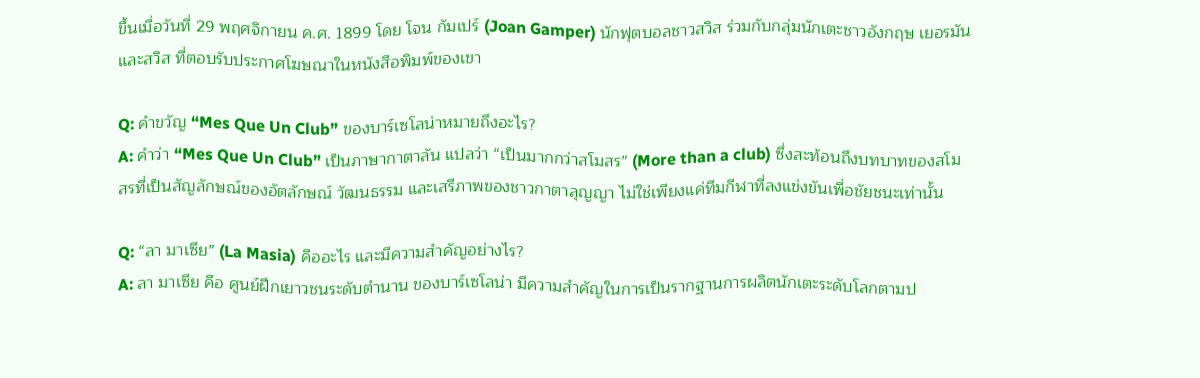ขึ้นเมื่อวันที่ 29 พฤศจิกายน ค.ศ. 1899 โดย โจน กัมเปร์ (Joan Gamper) นักฟุตบอลชาวสวิส ร่วมกับกลุ่มนักเตะชาวอังกฤษ เยอรมัน และสวิส ที่ตอบรับประกาศโฆษณาในหนังสือพิมพ์ของเขา

Q: คำขวัญ “Mes Que Un Club” ของบาร์เซโลน่าหมายถึงอะไร?
A: คำว่า “Mes Que Un Club” เป็นภาษากาตาลัน แปลว่า “เป็นมากกว่าสโมสร” (More than a club) ซึ่งสะท้อนถึงบทบาทของสโมสรที่เป็นสัญลักษณ์ของอัตลักษณ์ วัฒนธรรม และเสรีภาพของชาวกาตาลุญญา ไม่ใช่เพียงแค่ทีมกีฬาที่ลงแข่งขันเพื่อชัยชนะเท่านั้น

Q: “ลา มาเซีย” (La Masia) คืออะไร และมีความสำคัญอย่างไร?
A: ลา มาเซีย คือ ศูนย์ฝึกเยาวชนระดับตำนาน ของบาร์เซโลน่า มีความสำคัญในการเป็นรากฐานการผลิตนักเตะระดับโลกตามป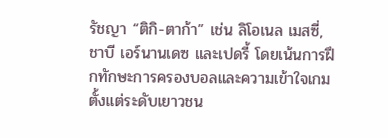รัชญา “ติกิ-ตาก้า” เช่น ลิโอเนล เมสซี่, ชาบี เอร์นานเดซ และเปดรี้ โดยเน้นการฝึกทักษะการครองบอลและความเข้าใจเกมตั้งแต่ระดับเยาวชน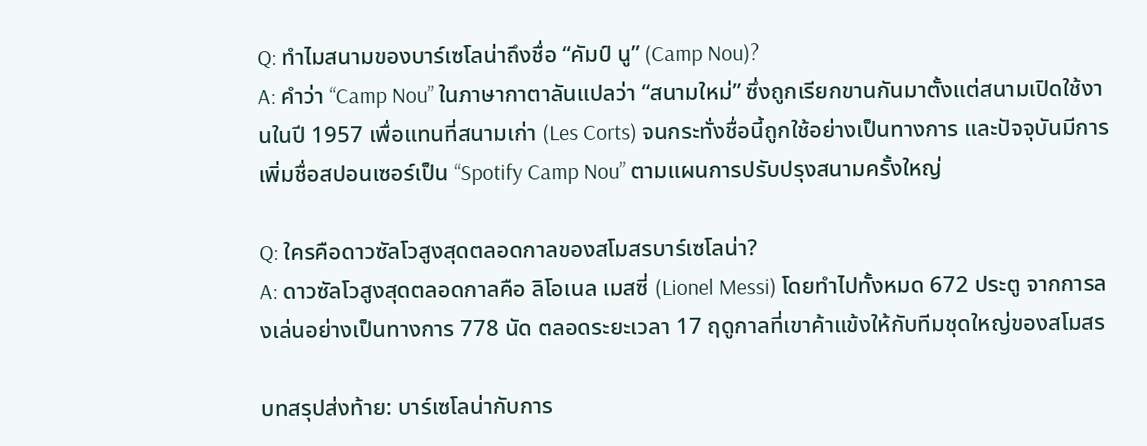Q: ทำไมสนามของบาร์เซโลน่าถึงชื่อ “คัมป์ นู” (Camp Nou)?
A: คำว่า “Camp Nou” ในภาษากาตาลันแปลว่า “สนามใหม่” ซึ่งถูกเรียกขานกันมาตั้งแต่สนามเปิดใช้งานในปี 1957 เพื่อแทนที่สนามเก่า (Les Corts) จนกระทั่งชื่อนี้ถูกใช้อย่างเป็นทางการ และปัจจุบันมีการเพิ่มชื่อสปอนเซอร์เป็น “Spotify Camp Nou” ตามแผนการปรับปรุงสนามครั้งใหญ่

Q: ใครคือดาวซัลโวสูงสุดตลอดกาลของสโมสรบาร์เซโลน่า?
A: ดาวซัลโวสูงสุดตลอดกาลคือ ลิโอเนล เมสซี่ (Lionel Messi) โดยทำไปทั้งหมด 672 ประตู จากการลงเล่นอย่างเป็นทางการ 778 นัด ตลอดระยะเวลา 17 ฤดูกาลที่เขาค้าแข้งให้กับทีมชุดใหญ่ของสโมสร

บทสรุปส่งท้าย: บาร์เซโลน่ากับการ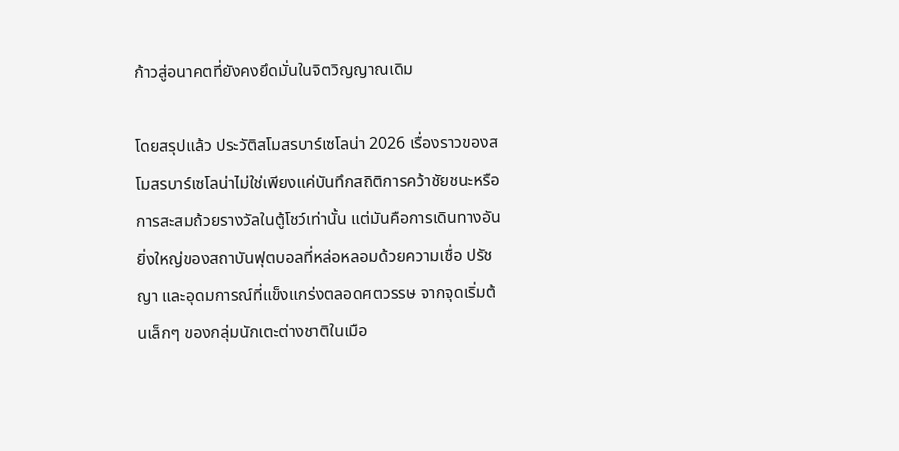ก้าวสู่อนาคตที่ยังคงยึดมั่นในจิตวิญญาณเดิม

โดยสรุปแล้ว ประวัติสโมสรบาร์เซโลน่า 2026 เรื่องราวของสโมสรบาร์เซโลน่าไม่ใช่เพียงแค่บันทึกสถิติการคว้าชัยชนะหรือการสะสมถ้วยรางวัลในตู้โชว์เท่านั้น แต่มันคือการเดินทางอันยิ่งใหญ่ของสถาบันฟุตบอลที่หล่อหลอมด้วยความเชื่อ ปรัชญา และอุดมการณ์ที่แข็งแกร่งตลอดศตวรรษ จากจุดเริ่มต้นเล็กๆ ของกลุ่มนักเตะต่างชาติในเมือ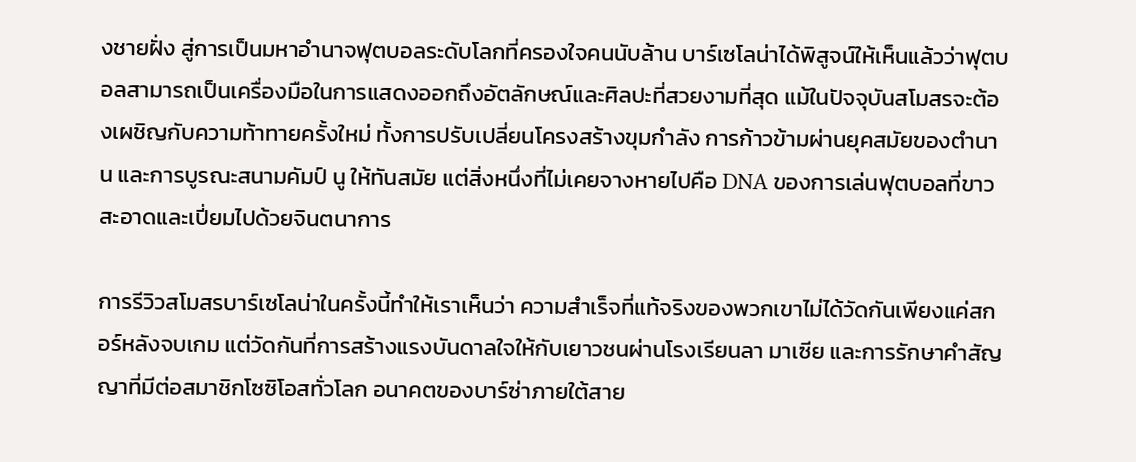งชายฝั่ง สู่การเป็นมหาอำนาจฟุตบอลระดับโลกที่ครองใจคนนับล้าน บาร์เซโลน่าได้พิสูจน์ให้เห็นแล้วว่าฟุตบอลสามารถเป็นเครื่องมือในการแสดงออกถึงอัตลักษณ์และศิลปะที่สวยงามที่สุด แม้ในปัจจุบันสโมสรจะต้องเผชิญกับความท้าทายครั้งใหม่ ทั้งการปรับเปลี่ยนโครงสร้างขุมกำลัง การก้าวข้ามผ่านยุคสมัยของตำนาน และการบูรณะสนามคัมป์ นู ให้ทันสมัย แต่สิ่งหนึ่งที่ไม่เคยจางหายไปคือ DNA ของการเล่นฟุตบอลที่ขาวสะอาดและเปี่ยมไปด้วยจินตนาการ

การรีวิวสโมสรบาร์เซโลน่าในครั้งนี้ทำให้เราเห็นว่า ความสำเร็จที่แท้จริงของพวกเขาไม่ได้วัดกันเพียงแค่สกอร์หลังจบเกม แต่วัดกันที่การสร้างแรงบันดาลใจให้กับเยาวชนผ่านโรงเรียนลา มาเซีย และการรักษาคำสัญญาที่มีต่อสมาชิกโซซิโอสทั่วโลก อนาคตของบาร์ซ่าภายใต้สาย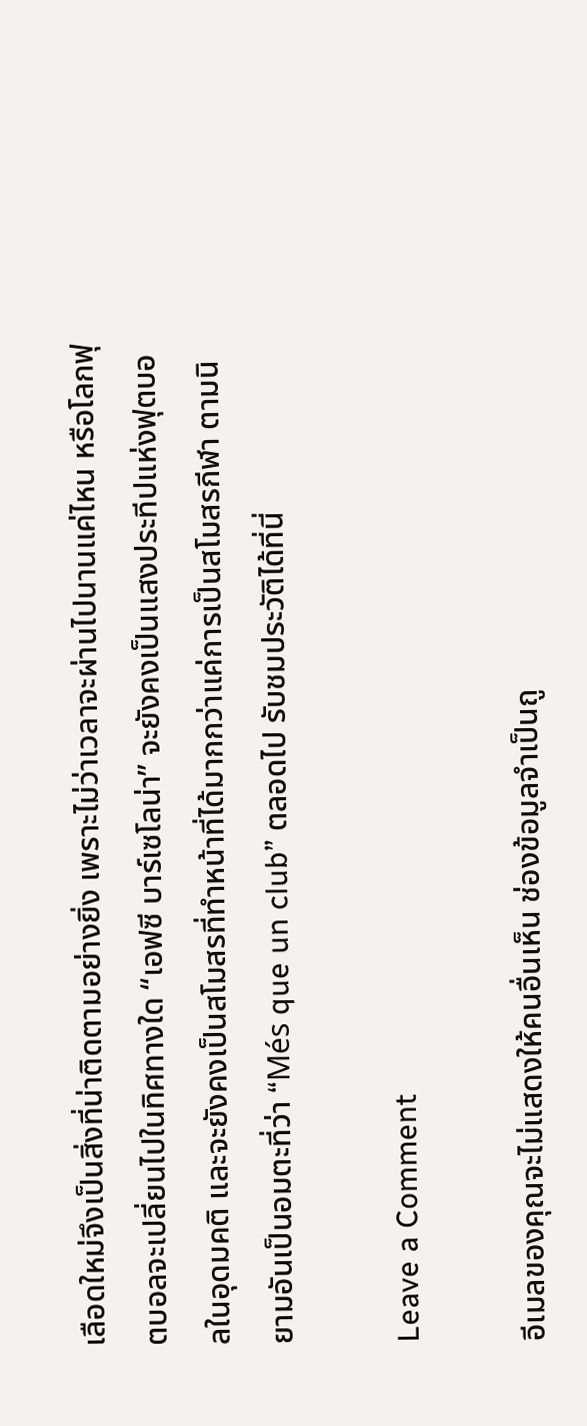เลือดใหม่จึงเป็นสิ่งที่น่าติดตามอย่างยิ่ง เพราะไม่ว่าเวลาจะผ่านไปนานแค่ไหน หรือโลกฟุตบอลจะเปลี่ยนไปในทิศทางใด “เอฟซี บาร์เซโลน่า” จะยังคงเป็นแสงประทีปแห่งฟุตบอลในอุดมคติ และจะยังคงเป็นสโมสรที่ทำหน้าที่ได้มากกว่าแค่การเป็นสโมสรกีฬา ตามนิยามอันเป็นอมตะที่ว่า “Més que un club” ตลอดไป รับชมประวัติได้ที่นี่

Leave a Comment

อีเมลของคุณจะไม่แสดงให้คนอื่นเห็น ช่องข้อมูลจำเป็นถู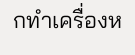กทำเครื่องห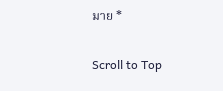มาย *

Scroll to Top